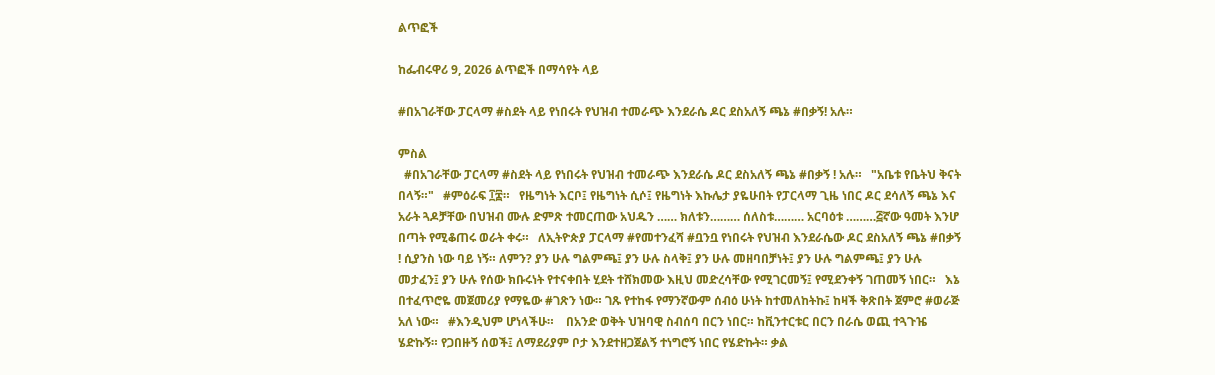ልጥፎች

ከፌብሩዋሪ 9, 2026 ልጥፎች በማሳየት ላይ

#በአገራቸው ፓርላማ #ስደት ላይ የነበሩት የህዝብ ተመራጭ እንደራሴ ዶር ደስአለኝ ጫኔ #በቃኝ! አሉ።

ምስል
  #በአገራቸው ፓርላማ #ስደት ላይ የነበሩት የህዝብ ተመራጭ እንደራሴ ዶር ደስአለኝ ጫኔ #በቃኝ ! አሉ።   "አቤቱ የቤትህ ቅናት በላኝ።"   #ምዕራፍ ፲፰።   የዜግነት እርቦ፤ የዜግነት ሲሶ፤ የዜግነት እኩሌታ ያዬሁበት የፓርላማ ጊዜ ነበር ዶር ደሳለኝ ጫኔ እና አራት ጓዶቻቸው በህዝብ ሙሉ ድምጽ ተመርጠው አህዱን …… ክለቱን……… ሰለስቱ……… አርባዕቱ ………፭ኛው ዓመት እንሆ በጣት የሚቆጠሩ ወራት ቀሩ።   ለኢትዮጵያ ፓርላማ #የመተንፈሻ #ቧንቧ የነበሩት የህዝብ እንደራሴው ዶር ደስአለኝ ጫኔ #በቃኝ ! ሲያንስ ነው ባይ ነኝ። ለምን? ያን ሁሉ ግልምጫ፤ ያን ሁሉ ስላቅ፤ ያን ሁሉ መዘባበቻነት፤ ያን ሁሉ ግልምጫ፤ ያን ሁሉ መታፈን፤ ያን ሁሉ የሰው ክቡሩነት የተናቀበት ሂደት ተሸክመው እዚህ መድረሳቸው የሚገርመኝ፤ የሚደንቀኝ ገጠመኝ ነበር።   እኔ በተፈጥሮዬ መጀመሪያ የማዬው #ገጽን ነው። ገጹ የተከፋ የማንኛውም ሰብዕ ሁነት ከተመለከትኩ፤ ከዛች ቅጽበት ጀምሮ #ወራጅ አለ ነው።   #እንዲህም ሆነላችሁ።    በአንድ ወቅት ህዝባዊ ስብሰባ በርን ነበር። ከቪንተርቱር በርን በራሴ ወጪ ተጓጉዤ ሄድኩኝ። የጋበዙኝ ሰወች፤ ለማደሪያም ቦታ እንደተዘጋጀልኝ ተነግሮኝ ነበር የሄድኩት። ቃል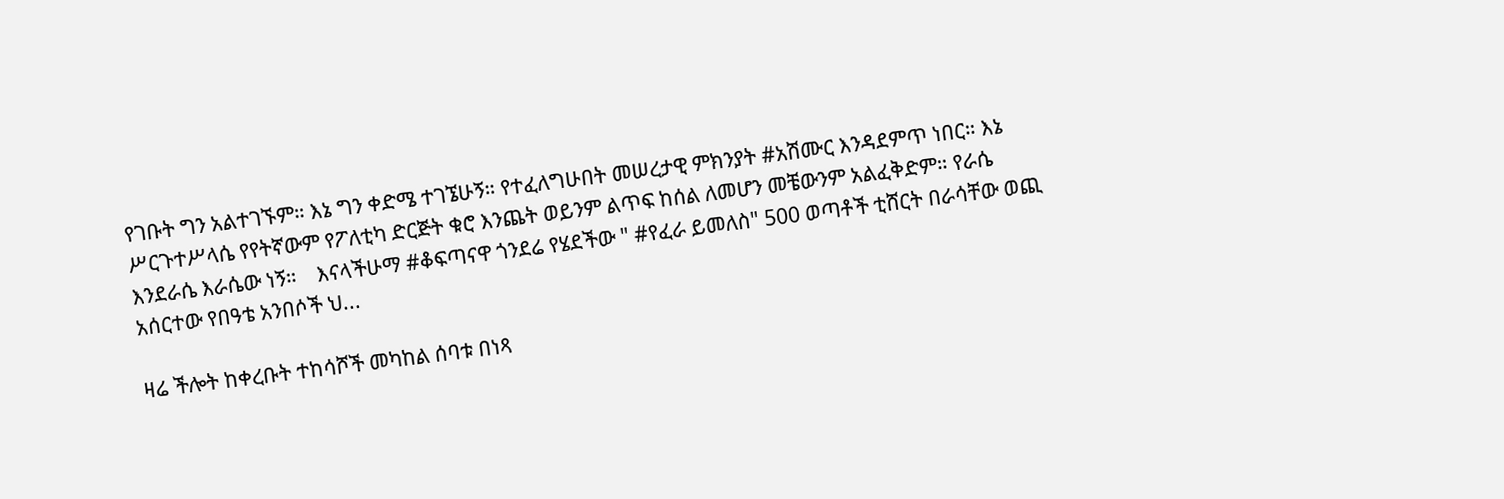የገቡት ግን አልተገኙም። እኔ ግን ቀድሜ ተገኜሁኝ። የተፈለግሁበት መሠረታዊ ምክንያት #አሽሙር እንዳደምጥ ነበር። እኔ ሥርጉተሥላሴ የየትኛውም የፖለቲካ ድርጅት ቁሮ እንጨት ወይንም ልጥፍ ከሰል ለመሆን መቼውንም አልፈቅድም። የራሴ እንደራሴ እራሴው ነኝ።    እናላችሁማ #ቆፍጣናዋ ጎንደሬ የሄደችው " #የፈራ ይመለስ" 500 ወጣቶች ቲሸርት በራሳቸው ወጪ አሰርተው የበዓቴ አንበሶች ህ...

ዛሬ ችሎት ከቀረቡት ተከሳሾች መካከል ሰባቱ በነጻ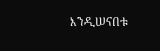እንዲሠናበቱ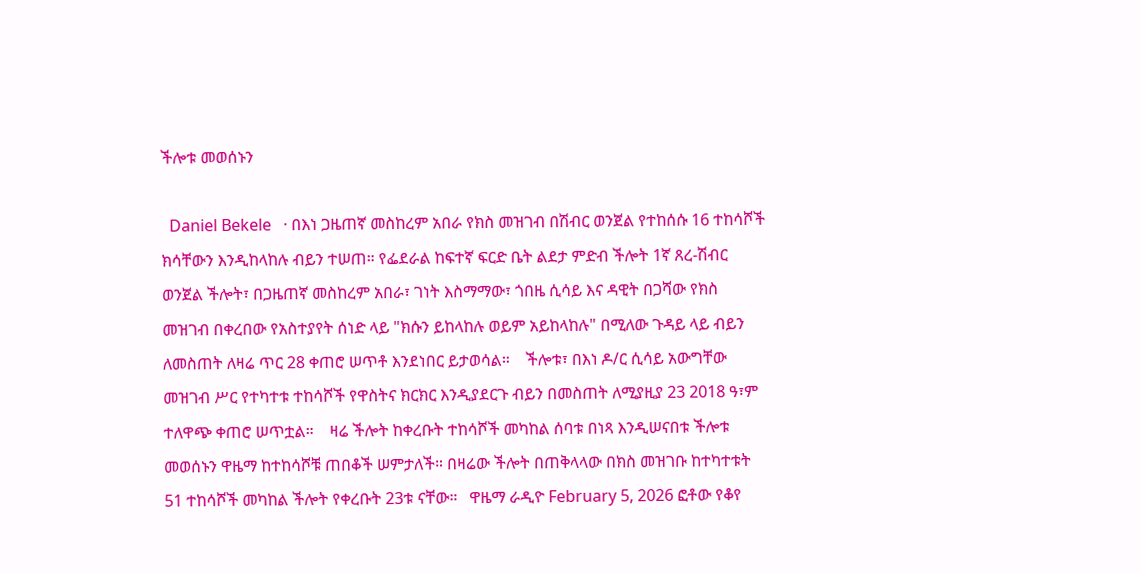ችሎቱ መወሰኑን

  Daniel Bekele   · በእነ ጋዜጠኛ መስከረም አበራ የክስ መዝገብ በሽብር ወንጀል የተከሰሱ 16 ተከሳሾች ክሳቸውን እንዲከላከሉ ብይን ተሠጠ። የፌደራል ከፍተኛ ፍርድ ቤት ልደታ ምድብ ችሎት 1ኛ ጸረ-ሽብር ወንጀል ችሎት፣ በጋዜጠኛ መስከረም አበራ፣ ገነት እስማማው፣ ጎበዜ ሲሳይ እና ዳዊት በጋሻው የክስ መዝገብ በቀረበው የአስተያየት ሰነድ ላይ "ክሱን ይከላከሉ ወይም አይከላከሉ" በሚለው ጉዳይ ላይ ብይን ለመስጠት ለዛሬ ጥር 28 ቀጠሮ ሠጥቶ እንደነበር ይታወሳል።    ችሎቱ፣ በእነ ዶ/ር ሲሳይ አውግቸው መዝገብ ሥር የተካተቱ ተከሳሾች የዋስትና ክርክር እንዲያደርጉ ብይን በመስጠት ለሚያዚያ 23 2018 ዓ፣ም ተለዋጭ ቀጠሮ ሠጥቷል።    ዛሬ ችሎት ከቀረቡት ተከሳሾች መካከል ሰባቱ በነጻ እንዲሠናበቱ ችሎቱ መወሰኑን ዋዜማ ከተከሳሾቹ ጠበቆች ሠምታለች። በዛሬው ችሎት በጠቅላላው በክስ መዝገቡ ከተካተቱት 51 ተከሳሾች መካከል ችሎት የቀረቡት 23ቱ ናቸው።   ዋዜማ ራዲዮ February 5, 2026 ፎቶው የቆየ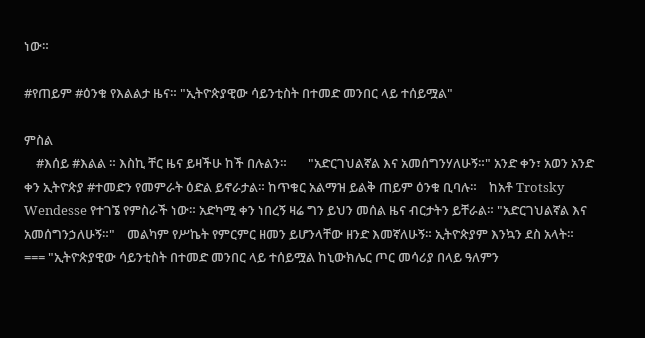ነው።

#የጠይም #ዕንቁ የእልልታ ዜና። "ኢትዮጵያዊው ሳይንቲስት በተመድ መንበር ላይ ተሰይሟል"

ምስል
    #እሰይ #እልል ። እስኪ ቸር ዜና ይዛችሁ ከች በሉልን።       "አድርገህልኛል እና አመሰግንሃለሁኝ።" አንድ ቀን፣ አወን አንድ ቀን ኢትዮጵያ #ተመድን የመምራት ዕድል ይኖራታል። ከጥቁር አልማዝ ይልቅ ጠይም ዕንቁ ቢባሉ።    ከአቶ Trotsky Wendesse የተገኜ የምስራች ነው። አድካሚ ቀን ነበረኝ ዛሬ ግን ይህን መሰል ዜና ብርታትን ይቸራል። "አድርገህልኛል እና አመሰግንኃለሁኝ።"    መልካም የሥኬት የምርምር ዘመን ይሆንላቸው ዘንድ እመኛለሁኝ። ኢትዮጵያም እንኳን ደስ አላት።    === "ኢትዮጵያዊው ሳይንቲስት በተመድ መንበር ላይ ተሰይሟል ከኒውክሌር ጦር መሳሪያ በላይ ዓለምን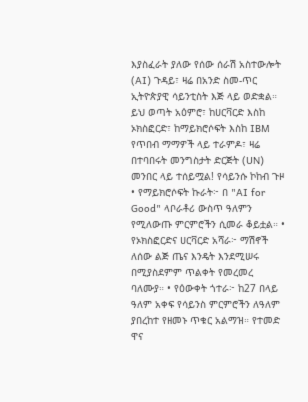እያስፈራት ያለው የሰው ሰራሽ አስተውሎት (AI) ጉዳይ፣ ዛሬ በአንድ ስመ-ጥር ኢትዮጵያዊ ሳይንቲስት እጅ ላይ ወድቋል። ይህ ወጣት አዕምሮ፣ ከሀርቫርድ እስከ ኦክስፎርድ፣ ከማይክሮሶፍት እስከ IBM የጥበብ ማማዎች ላይ ተራምዶ፣ ዛሬ በተባበሩት መንግስታት ድርጅት (UN) መንበር ላይ ተሰይሟል! የሳይንሱ ኮከብ ጉዞ • የማይክሮሶፍት ኩራት፦ በ "AI for Good" ላቦራቶሪ ውስጥ ዓለምን የሚለውጡ ምርምሮችን ሲመራ ቆይቷል። • የኦክስፎርድና ሀርቫርድ አሻራ፦ ማሽኖች ለሰው ልጅ ጤና እንዴት እንደሚሠሩ በሚያስደምም ጥልቀት የመረመረ ባለሙያ። • የዕውቀት ጎተራ፦ ከ27 በላይ ዓለም አቀፍ የሳይንስ ምርምሮችን ለዓለም ያበረከተ የዘመኑ ጥቁር አልማዝ። የተመድ ዋና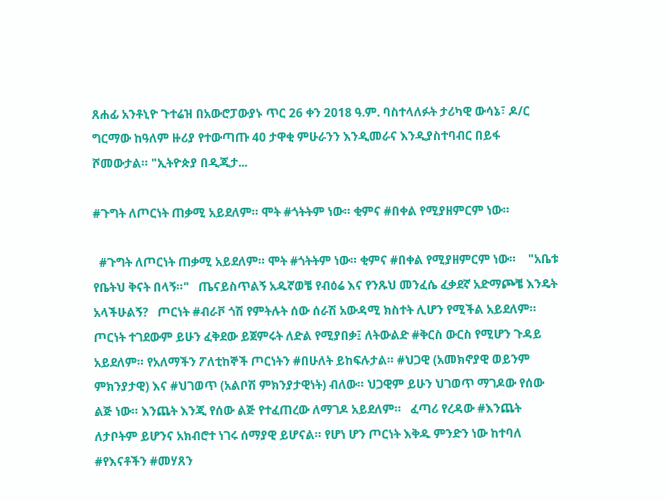ጸሐፊ አንቶኒዮ ጉተሬዝ በአውሮፓውያኑ ጥር 26 ቀን 2018 ዓ.ም. ባስተላለፉት ታሪካዊ ውሳኔ፣ ዶ/ር ግርማው ከዓለም ዙሪያ የተውጣጡ 40 ታዋቂ ምሁራንን እንዲመራና እንዲያስተባብር በይፋ ሾመውታል። "ኢትዮጵያ በዲጂታ...

#ጉግት ለጦርነት ጠቃሚ አይደለም። ሞት #ጎትትም ነው። ቂምና #በቀል የሚያዘምርም ነው።

  #ጉግት ለጦርነት ጠቃሚ አይደለም። ሞት #ጎትትም ነው። ቂምና #በቀል የሚያዘምርም ነው።    "አቤቱ የቤትህ ቅናት በላኝ።"   ጤናይስጥልኝ አዱኛወቼ የብዕሬ እና የንጹህ መንፈሴ ፈቃደኛ አድማጮቼ እንዴት አላችሁልኝ?   ጦርነት #ብራቮ ጎሽ የምትሉት ሰው ሰራሽ አውዳሚ ክስተት ሊሆን የሚችል አይደለም። ጦርነት ተገደውም ይሁን ፈቅደው ይጀምሩት ለድል የሚያበቃ፤ ለትውልድ #ቅርስ ውርስ የሚሆን ጉዳይ አይደለም። የአለማችን ፖለቲከኞች ጦርነትን #በሁለት ይከፍሉታል። #ህጋዊ (አመክኖያዊ ወይንም ምክንያታዊ) እና #ህገወጥ (አልቦሽ ምክንያታዊነት) ብለው። ህጋዊም ይሁን ህገወጥ ማገዶው የሰው ልጅ ነው። እንጨት እንጂ የሰው ልጅ የተፈጠረው ለማገዶ አይደለም።   ፈጣሪ የረዳው #እንጨት ለታቦትም ይሆንና አክብሮተ ነገሩ ሰማያዊ ይሆናል። የሆነ ሆን ጦርነት እቅዱ ምንድን ነው ከተባለ #የእናቶችን #መሃጸን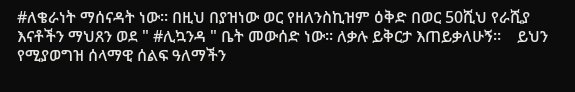#ለቄራነት ማሰናዳት ነው። በዚህ በያዝነው ወር የዘለንስኪዝም ዕቅድ በወር 50ሺህ የራሺያ እናቶችን ማህጸን ወደ " #ሊኳንዳ " ቤት መውሰድ ነው። ለቃሉ ይቅርታ እጠይቃለሁኝ።    ይህን የሚያወግዝ ሰላማዊ ሰልፍ ዓለማችን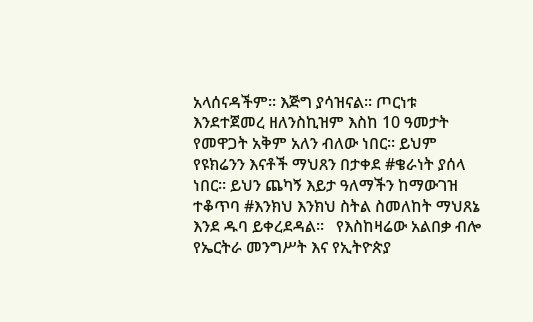አላሰናዳችም። እጅግ ያሳዝናል። ጦርነቱ እንደተጀመረ ዘለንስኪዝም እስከ 10 ዓመታት የመዋጋት አቅም አለን ብለው ነበር። ይህም የዩክሬንን እናቶች ማህጸን በታቀደ #ቄራነት ያሰላ ነበር። ይህን ጨካኝ እይታ ዓለማችን ከማውገዝ ተቆጥባ #እንክህ እንክህ ስትል ስመለከት ማህጸኔ እንደ ዱባ ይቀረደዳል።   የእስከዛሬው አልበቃ ብሎ የኤርትራ መንግሥት እና የኢትዮጵያ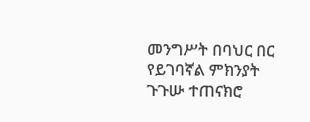መንግሥት በባህር በር የይገባኛል ምክንያት ጉጉሡ ተጠናክሮ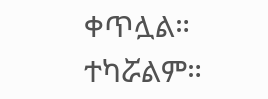ቀጥሏል። ተካሯልም።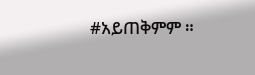#አይጠቅምም ።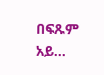በፍጹም አይ...